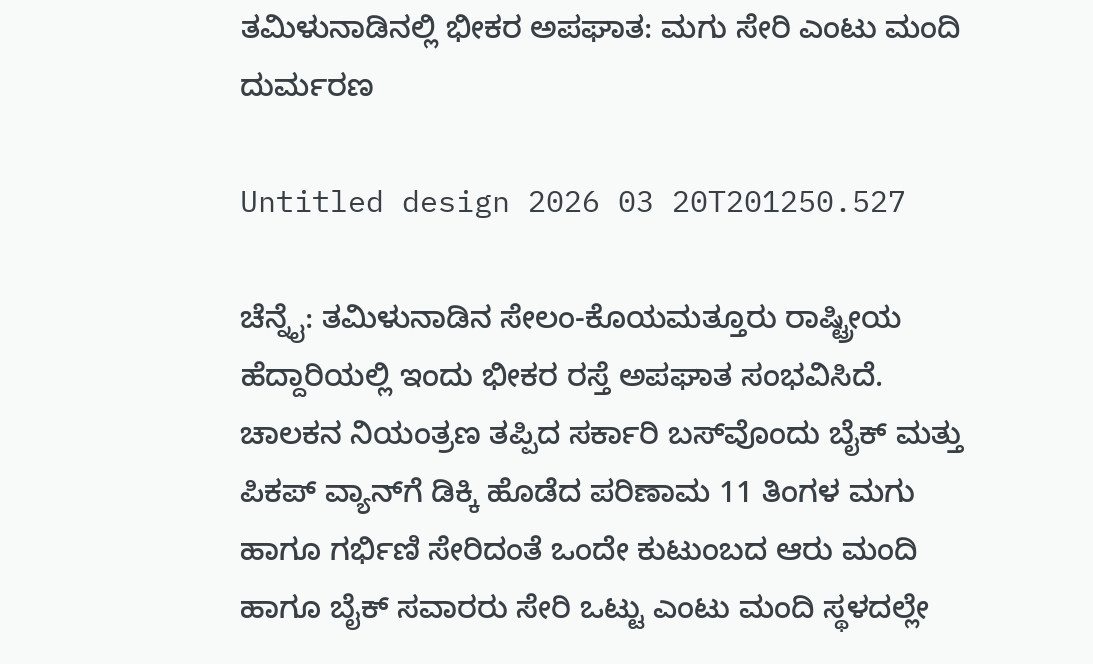ತಮಿಳುನಾಡಿನಲ್ಲಿ ಭೀಕರ ಅಪಘಾತ: ಮಗು ಸೇರಿ ಎಂಟು ಮಂದಿ ದುರ್ಮರಣ

Untitled design 2026 03 20T201250.527

ಚೆನ್ನೈ: ತಮಿಳುನಾಡಿನ ಸೇಲಂ-ಕೊಯಮತ್ತೂರು ರಾಷ್ಟ್ರೀಯ ಹೆದ್ದಾರಿಯಲ್ಲಿ ಇಂದು ಭೀಕರ ರಸ್ತೆ ಅಪಘಾತ ಸಂಭವಿಸಿದೆ. ಚಾಲಕನ ನಿಯಂತ್ರಣ ತಪ್ಪಿದ ಸರ್ಕಾರಿ ಬಸ್‌ವೊಂದು ಬೈಕ್ ಮತ್ತು ಪಿಕಪ್ ವ್ಯಾನ್‌ಗೆ ಡಿಕ್ಕಿ ಹೊಡೆದ ಪರಿಣಾಮ 11 ತಿಂಗಳ ಮಗು ಹಾಗೂ ಗರ್ಭಿಣಿ ಸೇರಿದಂತೆ ಒಂದೇ ಕುಟುಂಬದ ಆರು ಮಂದಿ ಹಾಗೂ ಬೈಕ್ ಸವಾರರು ಸೇರಿ ಒಟ್ಟು ಎಂಟು ಮಂದಿ ಸ್ಥಳದಲ್ಲೇ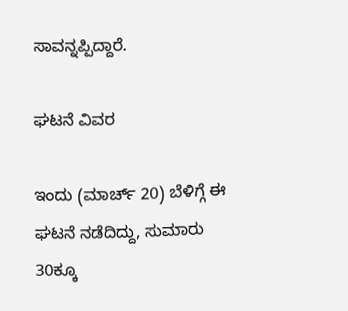ಸಾವನ್ನಪ್ಪಿದ್ದಾರೆ.

ಘಟನೆ ವಿವರ

ಇಂದು (ಮಾರ್ಚ್ 20) ಬೆಳಿಗ್ಗೆ ಈ ಘಟನೆ ನಡೆದಿದ್ದು, ಸುಮಾರು 30ಕ್ಕೂ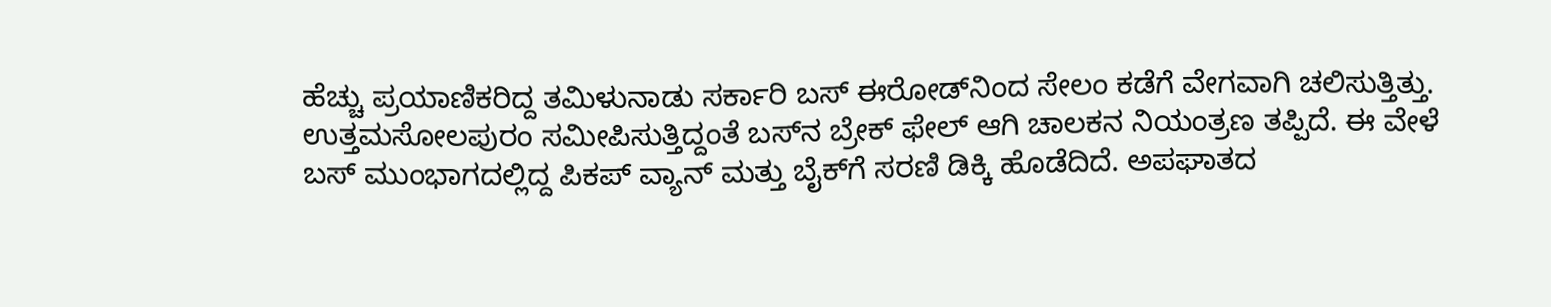ಹೆಚ್ಚು ಪ್ರಯಾಣಿಕರಿದ್ದ ತಮಿಳುನಾಡು ಸರ್ಕಾರಿ ಬಸ್ ಈರೋಡ್‌ನಿಂದ ಸೇಲಂ ಕಡೆಗೆ ವೇಗವಾಗಿ ಚಲಿಸುತ್ತಿತ್ತು. ಉತ್ತಮಸೋಲಪುರಂ ಸಮೀಪಿಸುತ್ತಿದ್ದಂತೆ ಬಸ್‌ನ ಬ್ರೇಕ್ ಫೇಲ್ ಆಗಿ ಚಾಲಕನ ನಿಯಂತ್ರಣ ತಪ್ಪಿದೆ. ಈ ವೇಳೆ ಬಸ್ ಮುಂಭಾಗದಲ್ಲಿದ್ದ ಪಿಕಪ್ ವ್ಯಾನ್ ಮತ್ತು ಬೈಕ್‌ಗೆ ಸರಣಿ ಡಿಕ್ಕಿ ಹೊಡೆದಿದೆ. ಅಪಘಾತದ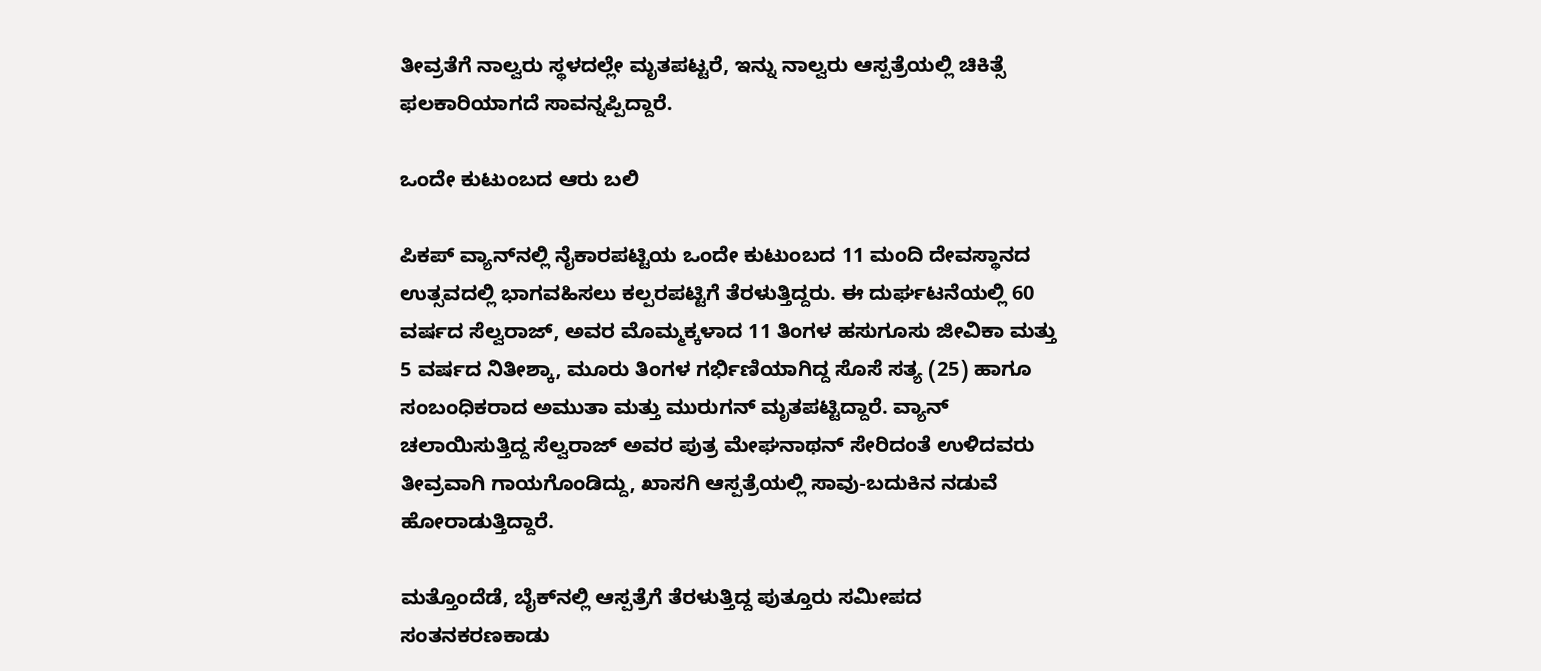ತೀವ್ರತೆಗೆ ನಾಲ್ವರು ಸ್ಥಳದಲ್ಲೇ ಮೃತಪಟ್ಟರೆ, ಇನ್ನು ನಾಲ್ವರು ಆಸ್ಪತ್ರೆಯಲ್ಲಿ ಚಿಕಿತ್ಸೆ ಫಲಕಾರಿಯಾಗದೆ ಸಾವನ್ನಪ್ಪಿದ್ದಾರೆ.

ಒಂದೇ ಕುಟುಂಬದ ಆರು ಬಲಿ

ಪಿಕಪ್ ವ್ಯಾನ್‌ನಲ್ಲಿ ನೈಕಾರಪಟ್ಟಿಯ ಒಂದೇ ಕುಟುಂಬದ 11 ಮಂದಿ ದೇವಸ್ಥಾನದ ಉತ್ಸವದಲ್ಲಿ ಭಾಗವಹಿಸಲು ಕಲ್ಪರಪಟ್ಟಿಗೆ ತೆರಳುತ್ತಿದ್ದರು. ಈ ದುರ್ಘಟನೆಯಲ್ಲಿ 60 ವರ್ಷದ ಸೆಲ್ವರಾಜ್, ಅವರ ಮೊಮ್ಮಕ್ಕಳಾದ 11 ತಿಂಗಳ ಹಸುಗೂಸು ಜೀವಿಕಾ ಮತ್ತು 5 ವರ್ಷದ ನಿತೀಶ್ಕಾ, ಮೂರು ತಿಂಗಳ ಗರ್ಭಿಣಿಯಾಗಿದ್ದ ಸೊಸೆ ಸತ್ಯ (25) ಹಾಗೂ ಸಂಬಂಧಿಕರಾದ ಅಮುತಾ ಮತ್ತು ಮುರುಗನ್ ಮೃತಪಟ್ಟಿದ್ದಾರೆ. ವ್ಯಾನ್ ಚಲಾಯಿಸುತ್ತಿದ್ದ ಸೆಲ್ವರಾಜ್ ಅವರ ಪುತ್ರ ಮೇಘನಾಥನ್ ಸೇರಿದಂತೆ ಉಳಿದವರು ತೀವ್ರವಾಗಿ ಗಾಯಗೊಂಡಿದ್ದು, ಖಾಸಗಿ ಆಸ್ಪತ್ರೆಯಲ್ಲಿ ಸಾವು-ಬದುಕಿನ ನಡುವೆ ಹೋರಾಡುತ್ತಿದ್ದಾರೆ.

ಮತ್ತೊಂದೆಡೆ, ಬೈಕ್‌ನಲ್ಲಿ ಆಸ್ಪತ್ರೆಗೆ ತೆರಳುತ್ತಿದ್ದ ಪುತ್ತೂರು ಸಮೀಪದ ಸಂತನಕರಣಕಾಡು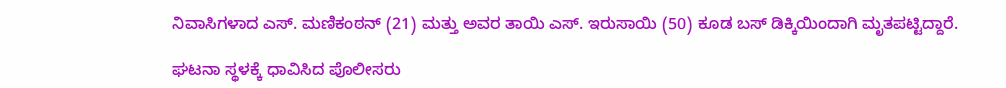ನಿವಾಸಿಗಳಾದ ಎಸ್. ಮಣಿಕಂಠನ್ (21) ಮತ್ತು ಅವರ ತಾಯಿ ಎಸ್. ಇರುಸಾಯಿ (50) ಕೂಡ ಬಸ್ ಡಿಕ್ಕಿಯಿಂದಾಗಿ ಮೃತಪಟ್ಟಿದ್ದಾರೆ.

ಘಟನಾ ಸ್ಥಳಕ್ಕೆ ಧಾವಿಸಿದ ಪೊಲೀಸರು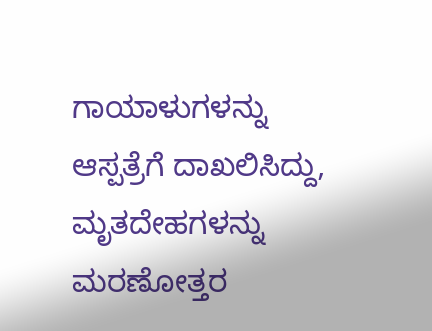ಗಾಯಾಳುಗಳನ್ನು ಆಸ್ಪತ್ರೆಗೆ ದಾಖಲಿಸಿದ್ದು, ಮೃತದೇಹಗಳನ್ನು ಮರಣೋತ್ತರ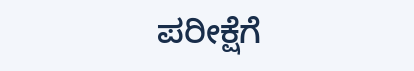ಪರೀಕ್ಷೆಗೆ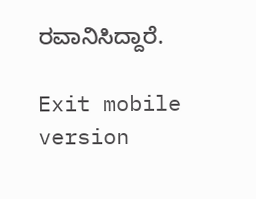ರವಾನಿಸಿದ್ದಾರೆ.

Exit mobile version